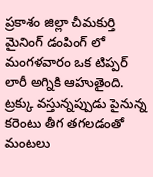ప్రకాశం జిల్లా చీమకుర్తి మైనింగ్ డంపింగ్ లో మంగళవారం ఒక టిప్పర్ లారీ అగ్నికి ఆహుతైంది. ట్రక్కు వస్తున్నప్పుడు పైనున్న కరెంటు తీగ తగలడంతో మంటలు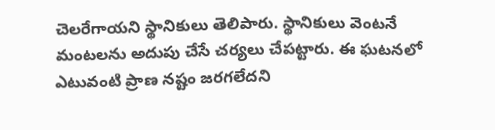చెలరేగాయని స్థానికులు తెలిపారు. స్థానికులు వెంటనే మంటలను అదుపు చేసే చర్యలు చేపట్టారు. ఈ ఘటనలో ఎటువంటి ప్రాణ నష్టం జరగలేదని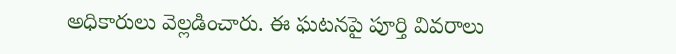అధికారులు వెల్లడించారు. ఈ ఘటనపై పూర్తి వివరాలు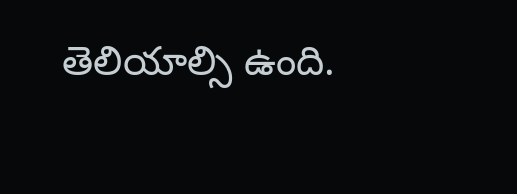తెలియాల్సి ఉంది.